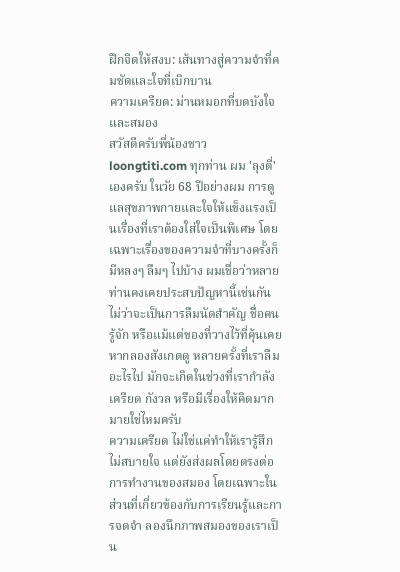ฝึกจิตให้สงบ: เส้นทางสู่ความจำที่คมชัดและใจที่เบิกบาน
ความเครียด: ม่านหมอกที่บดบังใจและสมอง
สวัสดีครับพี่น้องชาว loongtiti.com ทุกท่าน ผม 'ลุงตี่' เองครับ ในวัย 68 ปีอย่างผม การดูแลสุขภาพกายและใจให้แข็งแรงเป็นเรื่องที่เราต้องใส่ใจเป็นพิเศษ โดยเฉพาะเรื่องของความจำที่บางครั้งก็มีหลงๆ ลืมๆ ไปบ้าง ผมเชื่อว่าหลายท่านคงเคยประสบปัญหานี้เช่นกัน ไม่ว่าจะเป็นการลืมนัดสำคัญ ชื่อคนรู้จัก หรือแม้แต่ของที่วางไว้ที่คุ้นเคย หากลองสังเกตดู หลายครั้งที่เราลืมอะไรไป มักจะเกิดในช่วงที่เรากำลังเครียด กังวล หรือมีเรื่องให้คิดมากมายใช่ไหมครับ
ความเครียด ไม่ใช่แค่ทำให้เรารู้สึกไม่สบายใจ แต่ยังส่งผลโดยตรงต่อการทำงานของสมอง โดยเฉพาะในส่วนที่เกี่ยวข้องกับการเรียนรู้และการจดจำ ลองนึกภาพสมองของเราเป็น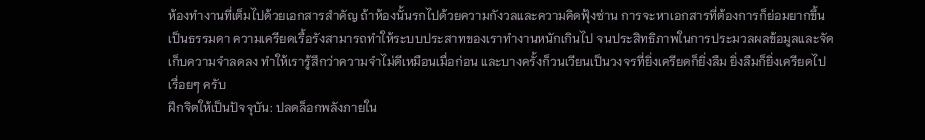ห้องทำงานที่เต็มไปด้วยเอกสารสำคัญ ถ้าห้องนั้นรกไปด้วยความกังวลและความคิดฟุ้งซ่าน การจะหาเอกสารที่ต้องการก็ย่อมยากขึ้นเป็นธรรมดา ความเครียดเรื้อรังสามารถทำให้ระบบประสาทของเราทำงานหนักเกินไป จนประสิทธิภาพในการประมวลผลข้อมูลและจัดเก็บความจำลดลง ทำให้เรารู้สึกว่าความจำไม่ดีเหมือนเมื่อก่อน และบางครั้งก็วนเวียนเป็นวงจรที่ยิ่งเครียดก็ยิ่งลืม ยิ่งลืมก็ยิ่งเครียดไปเรื่อยๆ ครับ
ฝึกจิตให้เป็นปัจจุบัน: ปลดล็อกพลังภายใน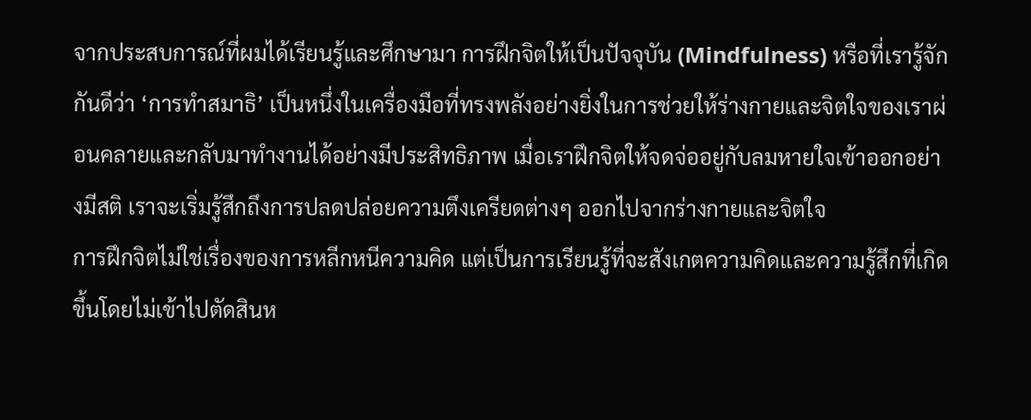จากประสบการณ์ที่ผมได้เรียนรู้และศึกษามา การฝึกจิตให้เป็นปัจจุบัน (Mindfulness) หรือที่เรารู้จักกันดีว่า ‘การทำสมาธิ’ เป็นหนึ่งในเครื่องมือที่ทรงพลังอย่างยิ่งในการช่วยให้ร่างกายและจิตใจของเราผ่อนคลายและกลับมาทำงานได้อย่างมีประสิทธิภาพ เมื่อเราฝึกจิตให้จดจ่ออยู่กับลมหายใจเข้าออกอย่างมีสติ เราจะเริ่มรู้สึกถึงการปลดปล่อยความตึงเครียดต่างๆ ออกไปจากร่างกายและจิตใจ
การฝึกจิตไม่ใช่เรื่องของการหลีกหนีความคิด แต่เป็นการเรียนรู้ที่จะสังเกตความคิดและความรู้สึกที่เกิดขึ้นโดยไม่เข้าไปตัดสินห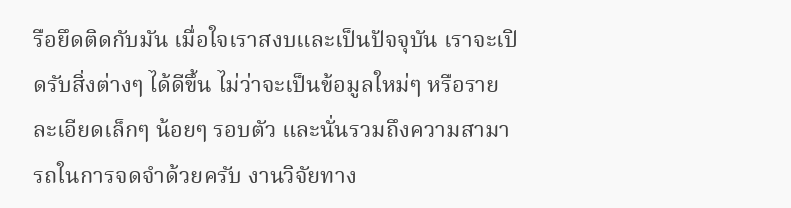รือยึดติดกับมัน เมื่อใจเราสงบและเป็นปัจจุบัน เราจะเปิดรับสิ่งต่างๆ ได้ดีขึ้น ไม่ว่าจะเป็นข้อมูลใหม่ๆ หรือรายละเอียดเล็กๆ น้อยๆ รอบตัว และนั่นรวมถึงความสามารถในการจดจำด้วยครับ งานวิจัยทาง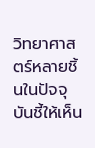วิทยาศาสตร์หลายชิ้นในปัจจุบันชี้ให้เห็น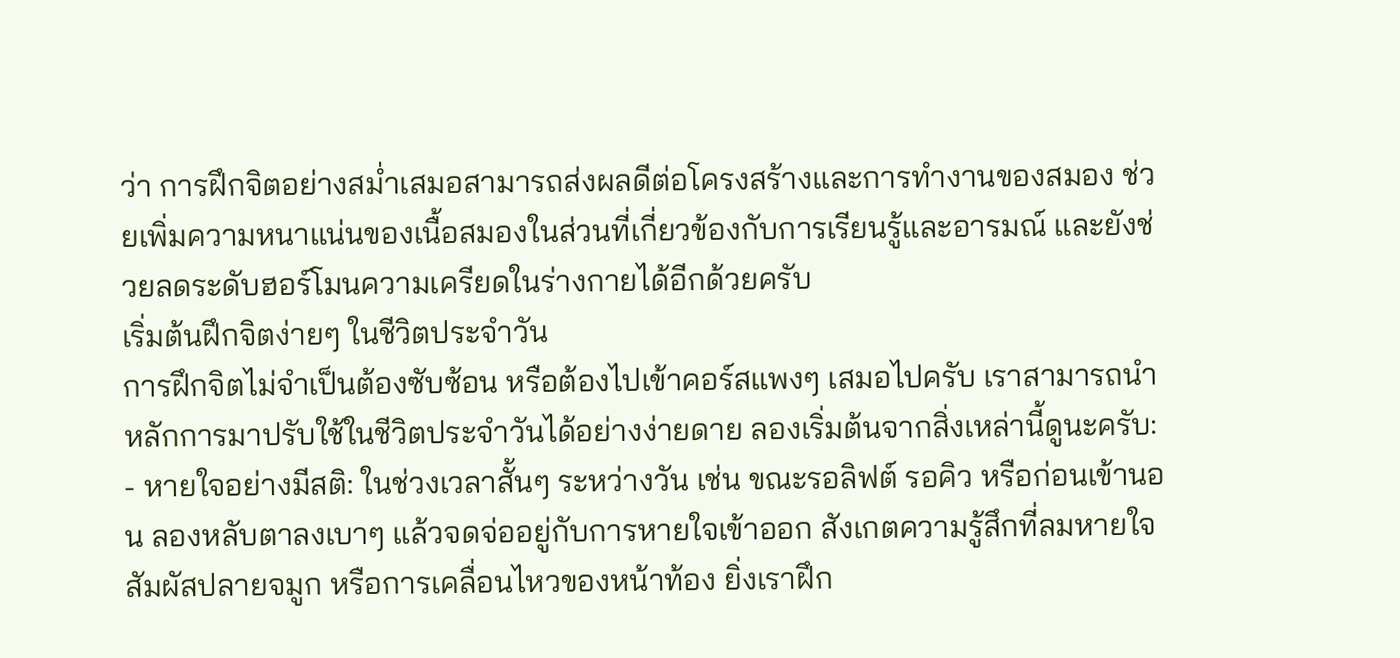ว่า การฝึกจิตอย่างสม่ำเสมอสามารถส่งผลดีต่อโครงสร้างและการทำงานของสมอง ช่วยเพิ่มความหนาแน่นของเนื้อสมองในส่วนที่เกี่ยวข้องกับการเรียนรู้และอารมณ์ และยังช่วยลดระดับฮอร์โมนความเครียดในร่างกายได้อีกด้วยครับ
เริ่มต้นฝึกจิตง่ายๆ ในชีวิตประจำวัน
การฝึกจิตไม่จำเป็นต้องซับซ้อน หรือต้องไปเข้าคอร์สแพงๆ เสมอไปครับ เราสามารถนำหลักการมาปรับใช้ในชีวิตประจำวันได้อย่างง่ายดาย ลองเริ่มต้นจากสิ่งเหล่านี้ดูนะครับ:
- หายใจอย่างมีสติ: ในช่วงเวลาสั้นๆ ระหว่างวัน เช่น ขณะรอลิฟต์ รอคิว หรือก่อนเข้านอน ลองหลับตาลงเบาๆ แล้วจดจ่ออยู่กับการหายใจเข้าออก สังเกตความรู้สึกที่ลมหายใจสัมผัสปลายจมูก หรือการเคลื่อนไหวของหน้าท้อง ยิ่งเราฝึก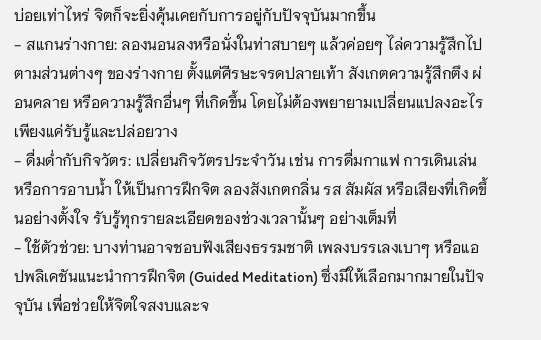บ่อยเท่าไหร่ จิตก็จะยิ่งคุ้นเคยกับการอยู่กับปัจจุบันมากขึ้น
- สแกนร่างกาย: ลองนอนลงหรือนั่งในท่าสบายๆ แล้วค่อยๆ ไล่ความรู้สึกไปตามส่วนต่างๆ ของร่างกาย ตั้งแต่ศีรษะจรดปลายเท้า สังเกตความรู้สึกตึง ผ่อนคลาย หรือความรู้สึกอื่นๆ ที่เกิดขึ้น โดยไม่ต้องพยายามเปลี่ยนแปลงอะไร เพียงแค่รับรู้และปล่อยวาง
- ดื่มด่ำกับกิจวัตร: เปลี่ยนกิจวัตรประจำวัน เช่น การดื่มกาแฟ การเดินเล่น หรือการอาบน้ำ ให้เป็นการฝึกจิต ลองสังเกตกลิ่น รส สัมผัส หรือเสียงที่เกิดขึ้นอย่างตั้งใจ รับรู้ทุกรายละเอียดของช่วงเวลานั้นๆ อย่างเต็มที่
- ใช้ตัวช่วย: บางท่านอาจชอบฟังเสียงธรรมชาติ เพลงบรรเลงเบาๆ หรือแอปพลิเคชันแนะนำการฝึกจิต (Guided Meditation) ซึ่งมีให้เลือกมากมายในปัจจุบัน เพื่อช่วยให้จิตใจสงบและจ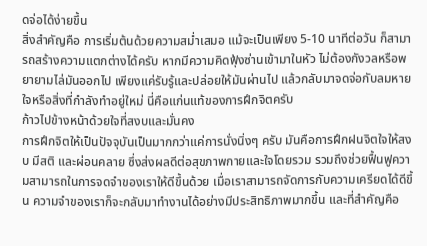ดจ่อได้ง่ายขึ้น
สิ่งสำคัญคือ การเริ่มต้นด้วยความสม่ำเสมอ แม้จะเป็นเพียง 5-10 นาทีต่อวัน ก็สามารถสร้างความแตกต่างได้ครับ หากมีความคิดฟุ้งซ่านเข้ามาในหัว ไม่ต้องกังวลหรือพยายามไล่มันออกไป เพียงแค่รับรู้และปล่อยให้มันผ่านไป แล้วกลับมาจดจ่อกับลมหายใจหรือสิ่งที่กำลังทำอยู่ใหม่ นี่คือแก่นแท้ของการฝึกจิตครับ
ก้าวไปข้างหน้าด้วยใจที่สงบและมั่นคง
การฝึกจิตให้เป็นปัจจุบันเป็นมากกว่าแค่การนั่งนิ่งๆ ครับ มันคือการฝึกฝนจิตใจให้สงบ มีสติ และผ่อนคลาย ซึ่งส่งผลดีต่อสุขภาพกายและใจโดยรวม รวมถึงช่วยฟื้นฟูความสามารถในการจดจำของเราให้ดีขึ้นด้วย เมื่อเราสามารถจัดการกับความเครียดได้ดีขึ้น ความจำของเราก็จะกลับมาทำงานได้อย่างมีประสิทธิภาพมากขึ้น และที่สำคัญคือ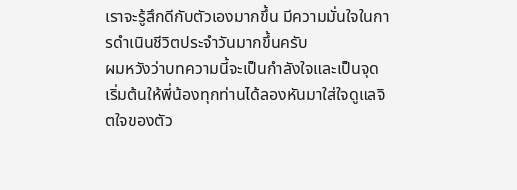เราจะรู้สึกดีกับตัวเองมากขึ้น มีความมั่นใจในการดำเนินชีวิตประจำวันมากขึ้นครับ
ผมหวังว่าบทความนี้จะเป็นกำลังใจและเป็นจุดเริ่มต้นให้พี่น้องทุกท่านได้ลองหันมาใส่ใจดูแลจิตใจของตัว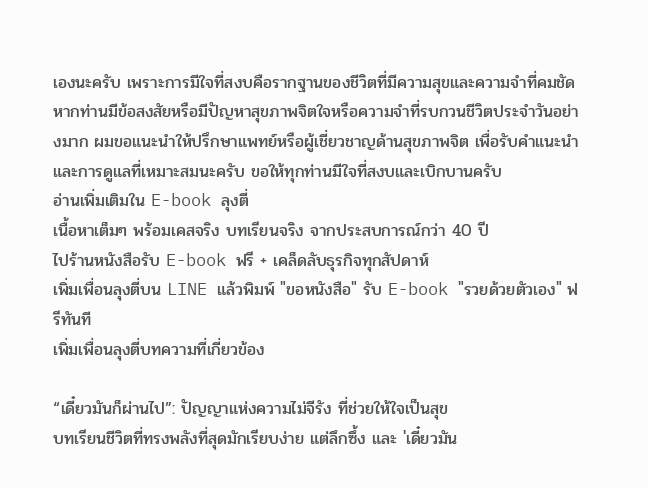เองนะครับ เพราะการมีใจที่สงบคือรากฐานของชีวิตที่มีความสุขและความจำที่คมชัด หากท่านมีข้อสงสัยหรือมีปัญหาสุขภาพจิตใจหรือความจำที่รบกวนชีวิตประจำวันอย่างมาก ผมขอแนะนำให้ปรึกษาแพทย์หรือผู้เชี่ยวชาญด้านสุขภาพจิต เพื่อรับคำแนะนำและการดูแลที่เหมาะสมนะครับ ขอให้ทุกท่านมีใจที่สงบและเบิกบานครับ
อ่านเพิ่มเติมใน E-book ลุงตี่
เนื้อหาเต็มๆ พร้อมเคสจริง บทเรียนจริง จากประสบการณ์กว่า 40 ปี
ไปร้านหนังสือรับ E-book ฟรี + เคล็ดลับธุรกิจทุกสัปดาห์
เพิ่มเพื่อนลุงตี่บน LINE แล้วพิมพ์ "ขอหนังสือ" รับ E-book "รวยด้วยตัวเอง" ฟรีทันที
เพิ่มเพื่อนลุงตี่บทความที่เกี่ยวข้อง

“เดี๋ยวมันก็ผ่านไป”: ปัญญาแห่งความไม่จีรัง ที่ช่วยให้ใจเป็นสุข
บทเรียนชีวิตที่ทรงพลังที่สุดมักเรียบง่าย แต่ลึกซึ้ง และ 'เดี๋ยวมัน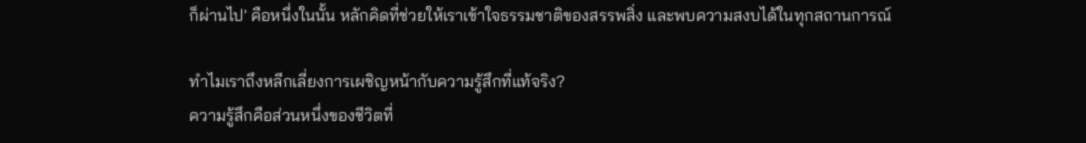ก็ผ่านไป' คือหนึ่งในนั้น หลักคิดที่ช่วยให้เราเข้าใจธรรมชาติของสรรพสิ่ง และพบความสงบได้ในทุกสถานการณ์

ทำไมเราถึงหลีกเลี่ยงการเผชิญหน้ากับความรู้สึกที่แท้จริง?
ความรู้สึกคือส่วนหนึ่งของชีวิตที่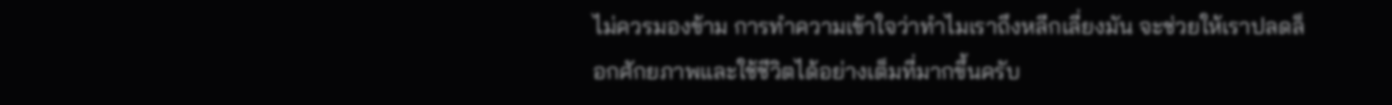ไม่ควรมองข้าม การทำความเข้าใจว่าทำไมเราถึงหลีกเลี่ยงมัน จะช่วยให้เราปลดล็อกศักยภาพและใช้ชีวิตได้อย่างเต็มที่มากขึ้นครับ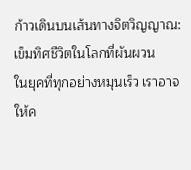ก้าวเดินบนเส้นทางจิตวิญญาณ: เข็มทิศชีวิตในโลกที่ผันผวน
ในยุคที่ทุกอย่างหมุนเร็ว เราอาจให้ค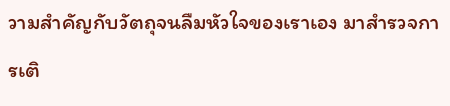วามสำคัญกับวัตถุจนลืมหัวใจของเราเอง มาสำรวจการเติ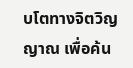บโตทางจิตวิญญาณ เพื่อค้น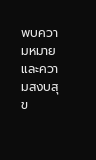พบความหมายและความสงบสุข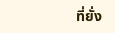ที่ยั่ง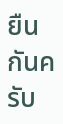ยืนกันครับ